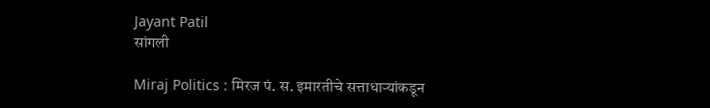Jayant Patil
सांगली

Miraj Politics : मिरज पं. स. इमारतीचे सत्ताधाऱ्यांकडून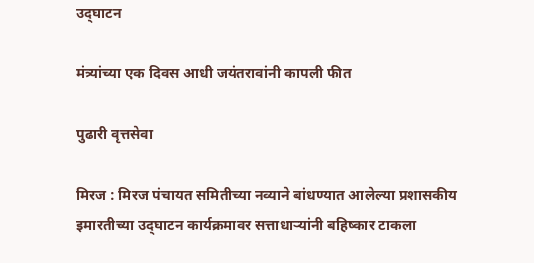उद्‌घाटन

मंत्र्यांच्या एक दिवस आधी जयंतरावांनी कापली फीत

पुढारी वृत्तसेवा

मिरज : मिरज पंचायत समितीच्या नव्याने बांधण्यात आलेल्या प्रशासकीय इमारतीच्या उद्‌घाटन कार्यक्रमावर सत्ताधाऱ्यांनी बहिष्कार टाकला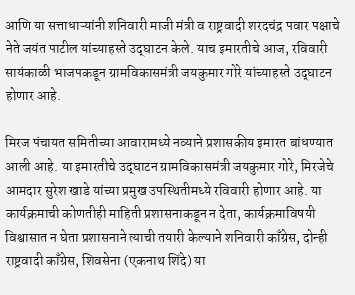आणि या सत्ताधाऱ्यांनी शनिवारी माजी मंत्री व राष्ट्रवादी शरदचंद्र पवार पक्षाचे नेते जयंत पाटील यांच्याहस्ते उद्‌घाटन केले. याच इमारतीचे आज, रविवारी सायंकाळी भाजपकडून ग्रामविकासमंत्री जयकुमार गोरे यांच्याहस्ते उद्‌घाटन होणार आहे.

मिरज पंचायत समितीच्या आवारामध्ये नव्याने प्रशासकीय इमारत बांधण्यात आली आहे. या इमारतीचे उद्‌घाटन ग्रामविकासमंत्री जयकुमार गोरे, मिरजेचे आमदार सुरेश खाडे यांच्या प्रमुख उपस्थितीमध्ये रविवारी होणार आहे. या कार्यक्रमाची कोणतीही माहिती प्रशासनाकडून न देता, कार्यक्रमाविषयी विश्वासात न घेता प्रशासनाने त्याची तयारी केल्याने शनिवारी काँग्रेस, दोन्ही राष्ट्रवादी काँग्रेस, शिवसेना (एकनाथ शिंदे) या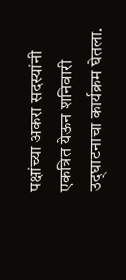पक्षांच्या अकरा सदस्यांनी एकत्रित येऊन शनिवारी उद्‌घाटनाचा कार्यक्रम घेतला.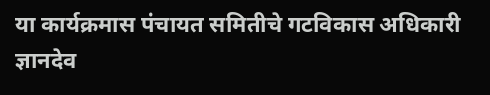या कार्यक्रमास पंचायत समितीचे गटविकास अधिकारी ज्ञानदेव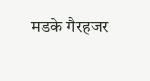मडके गैरहजर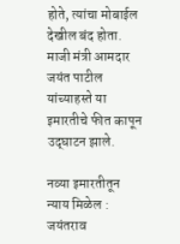होते, त्यांचा मोबाईल देखील बंद होता. माजी मंत्री आमदार जयंत पाटील यांच्याहस्ते या इमारतीचे फीत कापून उद्‌घाटन झाले.

नव्या इमारतीतून न्याय मिळेल : जयंतराव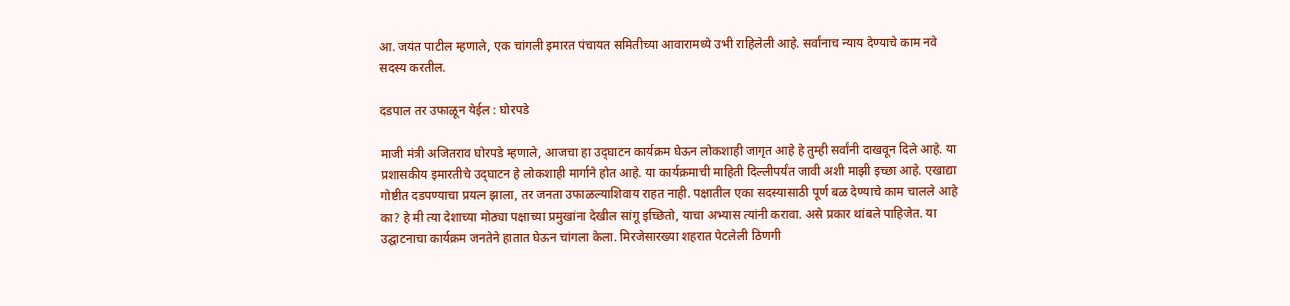आ. जयंत पाटील म्हणाले, एक चांगली इमारत पंचायत समितीच्या आवारामध्ये उभी राहिलेली आहे. सर्वांनाच न्याय देण्याचे काम नवे सदस्य करतील.

दडपाल तर उफाळून येईल : घोरपडे

माजी मंत्री अजितराव घोरपडे म्हणाले, आजचा हा उद्‌घाटन कार्यक्रम घेऊन लोकशाही जागृत आहे हे तुम्ही सर्वांनी दाखवून दिले आहे. या प्रशासकीय इमारतीचे उद्‌घाटन हे लोकशाही मार्गाने होत आहे. या कार्यक्रमाची माहिती दिल्लीपर्यंत जावी अशी माझी इच्छा आहे. एखाद्या गोष्टीत दडपण्याचा प्रयत्न झाला, तर जनता उफाळल्याशिवाय राहत नाही. पक्षातील एका सदस्यासाठी पूर्ण बळ देण्याचे काम चालले आहे का? हे मी त्या देशाच्या मोठ्या पक्षाच्या प्रमुखांना देखील सांगू इच्छितो, याचा अभ्यास त्यांनी करावा. असे प्रकार थांबले पाहिजेत. या उद्घाटनाचा कार्यक्रम जनतेने हातात घेऊन चांगला केला. मिरजेसारख्या शहरात पेटलेली ठिणगी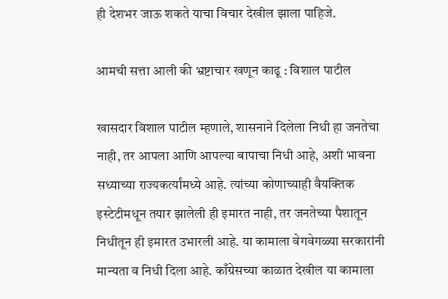ही देशभर जाऊ शकते याचा विचार देखील झाला पाहिजे.

आमची सत्ता आली की भ्रष्टाचार खणून काढू : विशाल पाटील

खासदार विशाल पाटील म्हणाले, शासनाने दिलेला निधी हा जनतेचा नाही, तर आपला आणि आपल्या बापाचा निधी आहे, अशी भावना सध्याच्या राज्यकर्त्यांमध्ये आहे. त्यांच्या कोणाच्याही वैयक्तिक इस्टेटीमधून तयार झालेली ही इमारत नाही, तर जनतेच्या पैशातून निधीतून ही इमारत उभारली आहे. या कामाला वेगवेगळ्या सरकारांनी मान्यता व निधी दिला आहे. काँग्रेसच्या काळात देखील या कामाला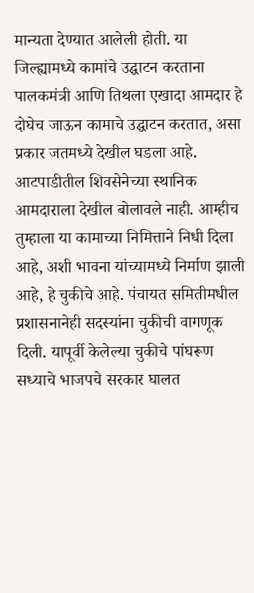मान्यता देण्यात आलेली होती. या जिल्ह्यामध्ये कामांचे उद्घाटन करताना पालकमंत्री आणि तिथला एखादा आमदार हे दोघेच जाऊन कामाचे उद्घाटन करतात, असा प्रकार जतमध्ये देखील घडला आहे. आटपाडीतील शिवसेनेच्या स्थानिक आमदाराला देखील बोलावले नाही. आम्हीच तुम्हाला या कामाच्या निमित्ताने निधी दिला आहे, अशी भावना यांच्यामध्ये निर्माण झाली आहे, हे चुकीचे आहे. पंचायत समितीमधील प्रशासनानेही सदस्यांना चुकीची वागणूक दिली. यापूर्वी केलेल्या चुकीचे पांघरूण सध्याचे भाजपचे सरकार घालत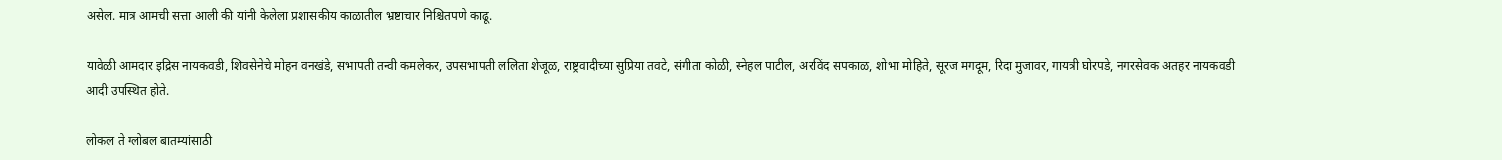असेल. मात्र आमची सत्ता आली की यांनी केलेला प्रशासकीय काळातील भ्रष्टाचार निश्चितपणे काढू.

यावेळी आमदार इद्रिस नायकवडी, शिवसेनेचे मोहन वनखंडे, सभापती तन्वी कमलेकर, उपसभापती ललिता शेजूळ, राष्ट्रवादीच्या सुप्रिया तवटे, संगीता कोळी, स्नेहल पाटील, अरविंद सपकाळ, शोभा मोहिते, सूरज मगदूम, रिदा मुजावर, गायत्री घोरपडे, नगरसेवक अतहर नायकवडी आदी उपस्थित होते.

लोकल ते ग्लोबल बातम्यांसाठी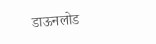डाऊनलोड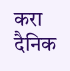करा दैनिक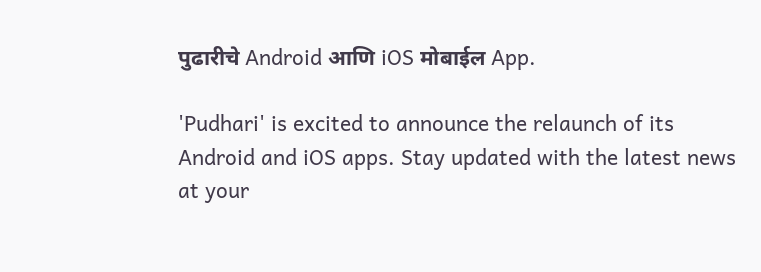पुढारीचे Android आणि iOS मोबाईल App.

'Pudhari' is excited to announce the relaunch of its Android and iOS apps. Stay updated with the latest news at your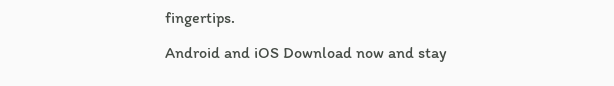fingertips.

Android and iOS Download now and stay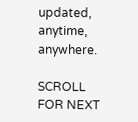updated, anytime, anywhere.

SCROLL FOR NEXT